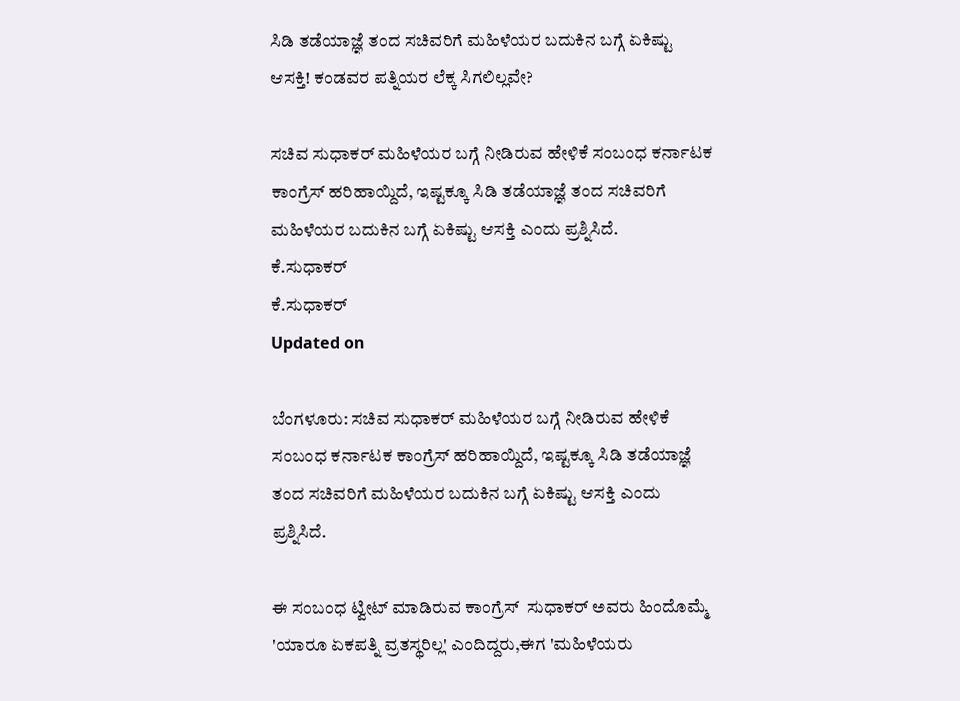ಸಿಡಿ ತಡೆಯಾಜ್ಞೆ ತಂದ ಸಚಿವರಿಗೆ ಮಹಿಳೆಯರ ಬದುಕಿನ ಬಗ್ಗೆ ಏಕಿಷ್ಟು ಆಸಕ್ತಿ! ಕಂಡವರ ಪತ್ನಿಯರ ಲೆಕ್ಕ ಸಿಗಲಿಲ್ಲವೇ?

ಸಚಿವ ಸುಧಾಕರ್ ಮಹಿಳೆಯರ ಬಗ್ಗೆ ನೀಡಿರುವ ಹೇಳಿಕೆ ಸಂಬಂಧ ಕರ್ನಾಟಕ ಕಾಂಗ್ರೆಸ್ ಹರಿಹಾಯ್ದಿದೆ, ಇಷ್ಟಕ್ಕೂ ಸಿಡಿ ತಡೆಯಾಜ್ಞೆ ತಂದ ಸಚಿವರಿಗೆ ಮಹಿಳೆಯರ ಬದುಕಿನ ಬಗ್ಗೆ ಏಕಿಷ್ಟು ಆಸಕ್ತಿ ಎಂದು ಪ್ರಶ್ನಿಸಿದೆ.
ಕೆ.ಸುಧಾಕರ್
ಕೆ.ಸುಧಾಕರ್
Updated on

ಬೆಂಗಳೂರು: ಸಚಿವ ಸುಧಾಕರ್ ಮಹಿಳೆಯರ ಬಗ್ಗೆ ನೀಡಿರುವ ಹೇಳಿಕೆ ಸಂಬಂಧ ಕರ್ನಾಟಕ ಕಾಂಗ್ರೆಸ್ ಹರಿಹಾಯ್ದಿದೆ, ಇಷ್ಟಕ್ಕೂ ಸಿಡಿ ತಡೆಯಾಜ್ಞೆ ತಂದ ಸಚಿವರಿಗೆ ಮಹಿಳೆಯರ ಬದುಕಿನ ಬಗ್ಗೆ ಏಕಿಷ್ಟು ಆಸಕ್ತಿ ಎಂದು ಪ್ರಶ್ನಿಸಿದೆ.

ಈ ಸಂಬಂಧ ಟ್ವೀಟ್ ಮಾಡಿರುವ ಕಾಂಗ್ರೆಸ್  ಸುಧಾಕರ್ ಅವರು ಹಿಂದೊಮ್ಮೆ 'ಯಾರೂ ಏಕಪತ್ನಿ ವ್ರತಸ್ಥರಿಲ್ಲ' ಎಂದಿದ್ದರು,ಈಗ 'ಮಹಿಳೆಯರು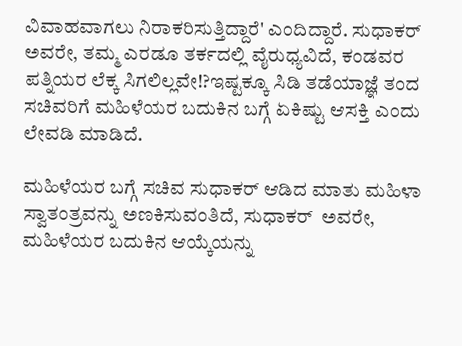ವಿವಾಹವಾಗಲು ನಿರಾಕರಿಸುತ್ತಿದ್ದಾರೆ' ಎಂದಿದ್ದಾರೆ. ಸುಧಾಕರ್ ಅವರೇ, ತಮ್ಮ ಎರಡೂ ತರ್ಕದಲ್ಲಿ ವೈರುಧ್ಯವಿದೆ, ಕಂಡವರ ಪತ್ನಿಯರ ಲೆಕ್ಕ ಸಿಗಲಿಲ್ಲವೇ!?ಇಷ್ಟಕ್ಕೂ ಸಿಡಿ ತಡೆಯಾಜ್ಞೆ ತಂದ ಸಚಿವರಿಗೆ ಮಹಿಳೆಯರ ಬದುಕಿನ ಬಗ್ಗೆ ಏಕಿಷ್ಟು ಆಸಕ್ತಿ ಎಂದು ಲೇವಡಿ ಮಾಡಿದೆ.

ಮಹಿಳೆಯರ ಬಗ್ಗೆ ಸಚಿವ ಸುಧಾಕರ್ ಆಡಿದ ಮಾತು ಮಹಿಳಾ ಸ್ವಾತಂತ್ರವನ್ನು ಅಣಕಿಸುವಂತಿದೆ, ಸುಧಾಕರ್  ಅವರೇ, ಮಹಿಳೆಯರ ಬದುಕಿನ ಆಯ್ಕೆಯನ್ನು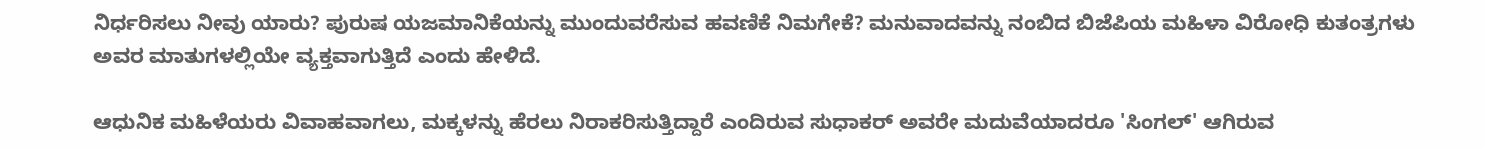ನಿರ್ಧರಿಸಲು ನೀವು ಯಾರು? ಪುರುಷ ಯಜಮಾನಿಕೆಯನ್ನು ಮುಂದುವರೆಸುವ ಹವಣಿಕೆ ನಿಮಗೇಕೆ? ಮನುವಾದವನ್ನು ನಂಬಿದ ಬಿಜೆಪಿಯ ಮಹಿಳಾ ವಿರೋಧಿ ಕುತಂತ್ರಗಳು ಅವರ ಮಾತುಗಳಲ್ಲಿಯೇ ವ್ಯಕ್ತವಾಗುತ್ತಿದೆ ಎಂದು ಹೇಳಿದೆ.

ಆಧುನಿಕ ಮಹಿಳೆಯರು ವಿವಾಹವಾಗಲು, ಮಕ್ಕಳನ್ನು ಹೆರಲು ನಿರಾಕರಿಸುತ್ತಿದ್ದಾರೆ ಎಂದಿರುವ ಸುಧಾಕರ್ ಅವರೇ ಮದುವೆಯಾದರೂ 'ಸಿಂಗಲ್' ಆಗಿರುವ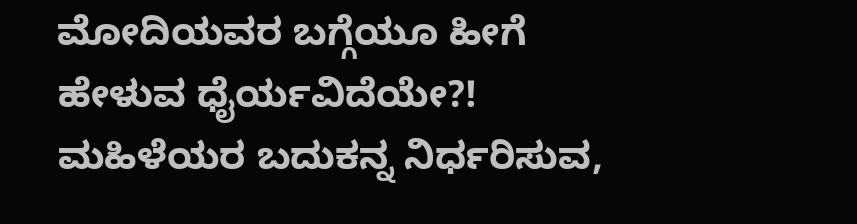ಮೋದಿಯವರ ಬಗ್ಗೆಯೂ ಹೀಗೆ ಹೇಳುವ ಧೈರ್ಯವಿದೆಯೇ?! ಮಹಿಳೆಯರ ಬದುಕನ್ನ ನಿರ್ಧರಿಸುವ,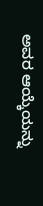ಅವರ ಆಯ್ಕೆಯನ್ನು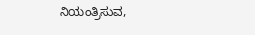ನಿಯಂತ್ರಿಸುವ,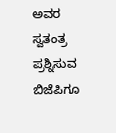ಅವರ ಸ್ವತಂತ್ರ ಪ್ರಶ್ನಿಸುವ ಬಿಜೆಪಿಗೂ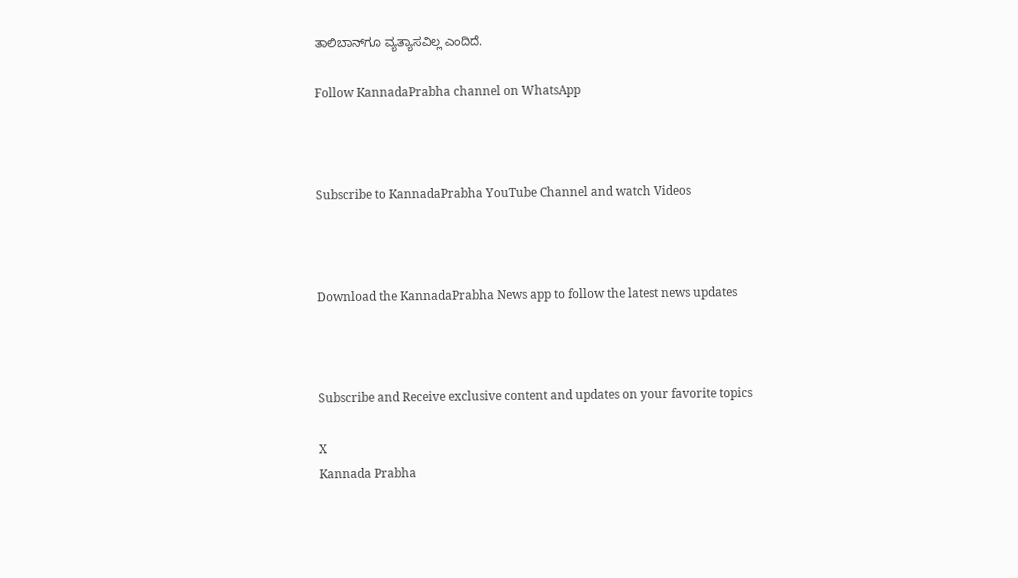ತಾಲಿಬಾನ್‌ಗೂ ವ್ಯತ್ಯಾಸವಿಲ್ಲ ಎಂದಿದೆ.

Follow KannadaPrabha channel on WhatsApp



Subscribe to KannadaPrabha YouTube Channel and watch Videos



Download the KannadaPrabha News app to follow the latest news updates



Subscribe and Receive exclusive content and updates on your favorite topics

X
Kannada Prabha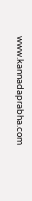www.kannadaprabha.com